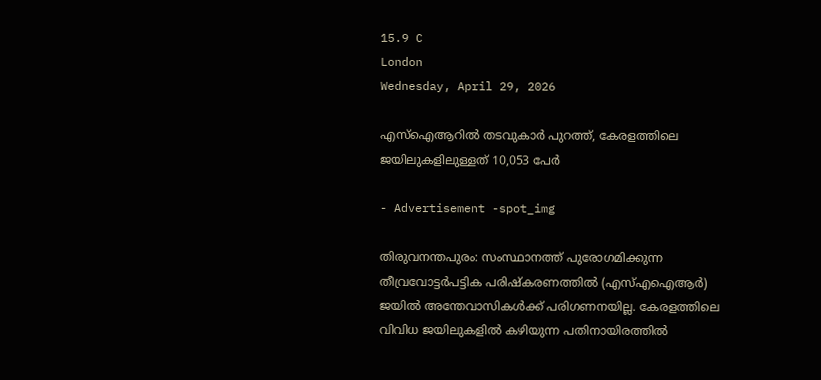15.9 C
London
Wednesday, April 29, 2026

എസ്‌ഐആറില്‍ തടവുകാര്‍ പുറത്ത്, കേരളത്തിലെ ജയിലുകളിലുള്ളത് 10,053 പേര്‍

- Advertisement -spot_img

തിരുവനന്തപുരം: സംസ്ഥാനത്ത് പുരോഗമിക്കുന്ന തീവ്രവോട്ടര്‍പട്ടിക പരിഷ്‌കരണത്തില്‍ (എസ്എഐആര്‍) ജയില്‍ അന്തേവാസികള്‍ക്ക് പരിഗണനയില്ല. കേരളത്തിലെ വിവിധ ജയിലുകളില്‍ കഴിയുന്ന പതിനായിരത്തില്‍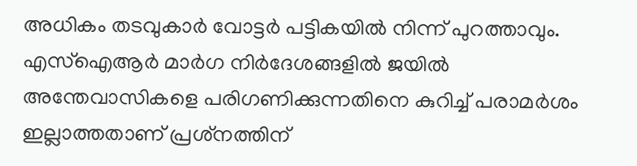അധികം തടവുകാർ വോട്ടര്‍ പട്ടികയില്‍ നിന്ന് പുറത്താവും. എസ്‌ഐആര്‍ മാര്‍ഗ നിര്‍ദേശങ്ങളില്‍ ജയില്‍ അന്തേവാസികളെ പരിഗണിക്കുന്നതിനെ കുറിച്ച് പരാമര്‍ശം ഇല്ലാത്തതാണ് പ്രശ്‌നത്തിന്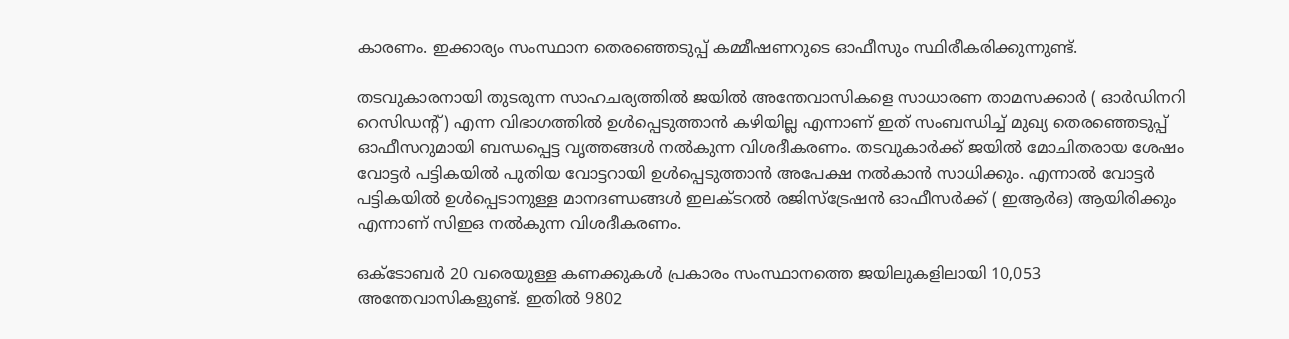കാരണം. ഇക്കാര്യം സംസ്ഥാന തെരഞ്ഞെടുപ്പ് കമ്മീഷണറുടെ ഓഫീസും സ്ഥിരീകരിക്കുന്നുണ്ട്.

തടവുകാരനായി തുടരുന്ന സാഹചര്യത്തില്‍ ജയില്‍ അന്തേവാസികളെ സാധാരണ താമസക്കാര്‍ ( ഓര്‍ഡിനറി റെസിഡന്റ്) എന്ന വിഭാഗത്തില്‍ ഉള്‍പ്പെടുത്താന്‍ കഴിയില്ല എന്നാണ് ഇത് സംബന്ധിച്ച് മുഖ്യ തെരഞ്ഞെടുപ്പ് ഓഫീസറുമായി ബന്ധപ്പെട്ട വൃത്തങ്ങള്‍ നല്‍കുന്ന വിശദീകരണം. തടവുകാര്‍ക്ക് ജയില്‍ മോചിതരായ ശേഷം വോട്ടര്‍ പട്ടികയില്‍ പുതിയ വോട്ടറായി ഉള്‍പ്പെടുത്താന്‍ അപേക്ഷ നല്‍കാന്‍ സാധിക്കും. എന്നാല്‍ വോട്ടര്‍ പട്ടികയില്‍ ഉള്‍പ്പെടാനുള്ള മാനദണ്ഡങ്ങള്‍ ഇലക്ടറല്‍ രജിസ്‌ട്രേഷന്‍ ഓഫീസര്‍ക്ക് ( ഇആര്‍ഒ) ആയിരിക്കും എന്നാണ് സിഇഒ നല്‍കുന്ന വിശദീകരണം.

ഒക്ടോബര്‍ 20 വരെയുള്ള കണക്കുകള്‍ പ്രകാരം സംസ്ഥാനത്തെ ജയിലുകളിലായി 10,053 അന്തേവാസികളുണ്ട്. ഇതില്‍ 9802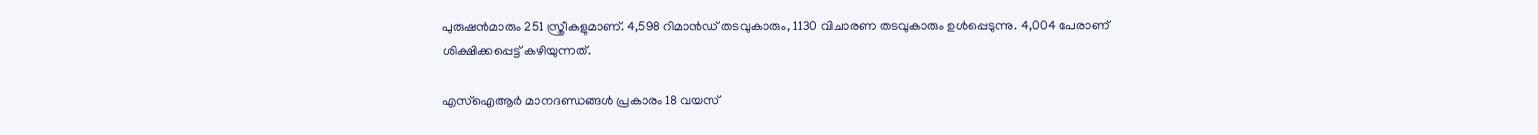പുരുഷന്‍മാരും 251 സ്ത്രീകളുമാണ്. 4,598 റിമാന്‍ഡ് തടവുകാരും, 1130 വിചാരണ തടവുകാരും ഉള്‍പ്പെടുന്നു. 4,004 പേരാണ് ശിക്ഷിക്കപ്പെട്ട് കഴിയുന്നത്.

എസ്‌ഐആര്‍ മാനദണ്ഡങ്ങള്‍ പ്രകാരം 18 വയസ്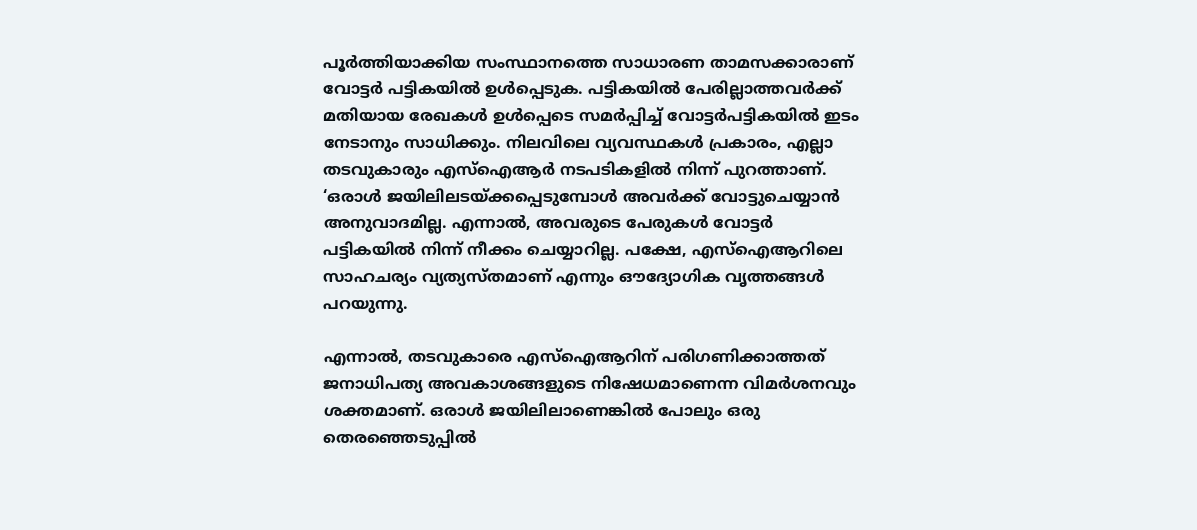പൂര്‍ത്തിയാക്കിയ സംസ്ഥാനത്തെ സാധാരണ താമസക്കാരാണ് വോട്ടര്‍ പട്ടികയില്‍ ഉള്‍പ്പെടുക. പട്ടികയില്‍ പേരില്ലാത്തവര്‍ക്ക് മതിയായ രേഖകള്‍ ഉള്‍പ്പെടെ സമര്‍പ്പിച്ച് വോട്ടര്‍പട്ടികയില്‍ ഇടം നേടാനും സാധിക്കും. നിലവിലെ വ്യവസ്ഥകള്‍ പ്രകാരം, എല്ലാ തടവുകാരും എസ്‌ഐആര്‍ നടപടികളില്‍ നിന്ന് പുറത്താണ്. ‘ഒരാള്‍ ജയിലിലടയ്ക്കപ്പെടുമ്പോള്‍ അവര്‍ക്ക് വോട്ടുചെയ്യാന്‍ അനുവാദമില്ല. എന്നാല്‍, അവരുടെ പേരുകള്‍ വോട്ടര്‍ പട്ടികയില്‍ നിന്ന് നീക്കം ചെയ്യാറില്ല. പക്ഷേ, എസ്‌ഐആറിലെ സാഹചര്യം വ്യത്യസ്തമാണ് എന്നും ഔദ്യോഗിക വൃത്തങ്ങള്‍ പറയുന്നു.

എന്നാല്‍, തടവുകാരെ എസ്‌ഐആറിന് പരിഗണിക്കാത്തത് ജനാധിപത്യ അവകാശങ്ങളുടെ നിഷേധമാണെന്ന വിമര്‍ശനവും ശക്തമാണ്. ഒരാള്‍ ജയിലിലാണെങ്കില്‍ പോലും ഒരു തെരഞ്ഞെടുപ്പില്‍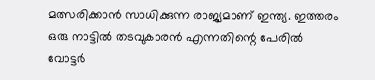മത്സരിക്കാന്‍ സാധിക്കുന്ന രാജ്യമാണ് ഇന്ത്യ. ഇത്തരം ഒരു നാട്ടില്‍ തടവുകാരന്‍ എന്നതിന്റെ പേരില്‍ വോട്ടര്‍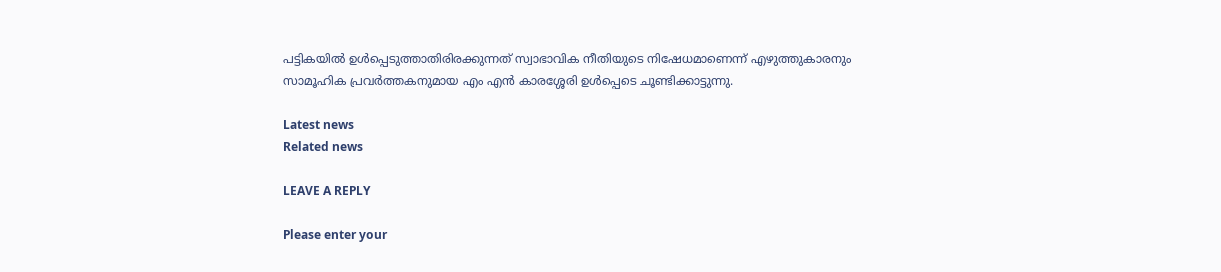പട്ടികയില്‍ ഉള്‍പ്പെടുത്താതിരിരക്കുന്നത് സ്വാഭാവിക നീതിയുടെ നിഷേധമാണെന്ന് എഴുത്തുകാരനും സാമൂഹിക പ്രവര്‍ത്തകനുമായ എം എന്‍ കാരശ്ശേരി ഉള്‍പ്പെടെ ചൂണ്ടിക്കാട്ടുന്നു.

Latest news
Related news

LEAVE A REPLY

Please enter your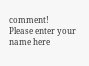comment!
Please enter your name here